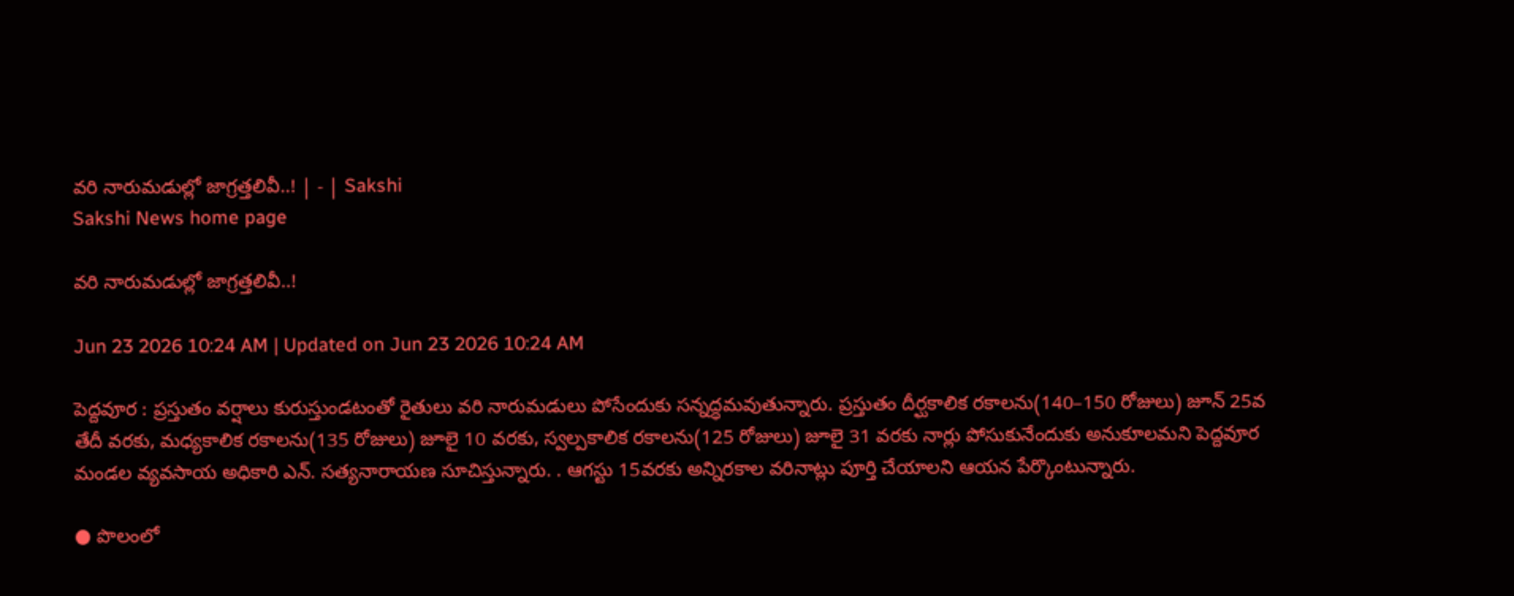వరి నారుమడుల్లో జాగ్రత్తలివీ..! | - | Sakshi
Sakshi News home page

వరి నారుమడుల్లో జాగ్రత్తలివీ..!

Jun 23 2026 10:24 AM | Updated on Jun 23 2026 10:24 AM

పెద్దవూర : ప్రస్తుతం వర్షాలు కురుస్తుండటంతో రైతులు వరి నారుమడులు పోసేందుకు సన్నద్ధమవుతున్నారు. ప్రస్తుతం దీర్ఘకాలిక రకాలను(140–150 రోజులు) జూన్‌ 25వ తేదీ వరకు, మధ్యకాలిక రకాలను(135 రోజులు) జూలై 10 వరకు, స్వల్పకాలిక రకాలను(125 రోజులు) జూలై 31 వరకు నార్లు పోసుకునేందుకు అనుకూలమని పెద్దవూర మండల వ్యవసాయ అధికారి ఎన్‌. సత్యనారాయణ సూచిస్తున్నారు. . ఆగస్టు 15వరకు అన్నిరకాల వరినాట్లు పూర్తి చేయాలని ఆయన పేర్కొంటున్నారు.

● పొలంలో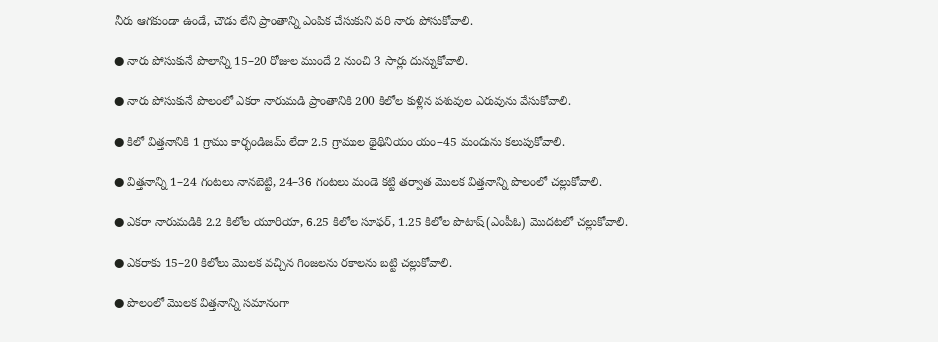నీరు ఆగకుండా ఉండే, చౌడు లేని ప్రాంతాన్ని ఎంపిక చేసుకుని వరి నారు పోసుకోవాలి.

● నారు పోసుకునే పొలాన్ని 15–20 రోజుల ముందే 2 నుంచి 3 సార్లు దున్నుకోవాలి.

● నారు పోసుకునే పొలంలో ఎకరా నారుమడి ప్రాంతానికి 200 కిలోల కుళ్లిన పశువుల ఎరువును వేసుకోవాలి.

● కిలో విత్తనానికి 1 గ్రాము కార్భండిజమ్‌ లేదా 2.5 గ్రాముల థైథినియం యం–45 మందును కలుపుకోవాలి.

● విత్తనాన్ని 1–24 గంటలు నానబెట్టి, 24–36 గంటలు మండె కట్టి తర్వాత మొలక విత్తనాన్ని పొలంలో చల్లుకోవాలి.

● ఎకరా నారుమడికి 2.2 కిలోల యూరియా, 6.25 కిలోల సూఫర్‌, 1.25 కిలోల పొటాష్‌(ఎంపీఓ) మొదటలో చల్లుకోవాలి.

● ఎకరాకు 15–20 కిలోలు మొలక వచ్చిన గింజలను రకాలను బట్టి చల్లుకోవాలి.

● పొలంలో మొలక విత్తనాన్ని సమానంగా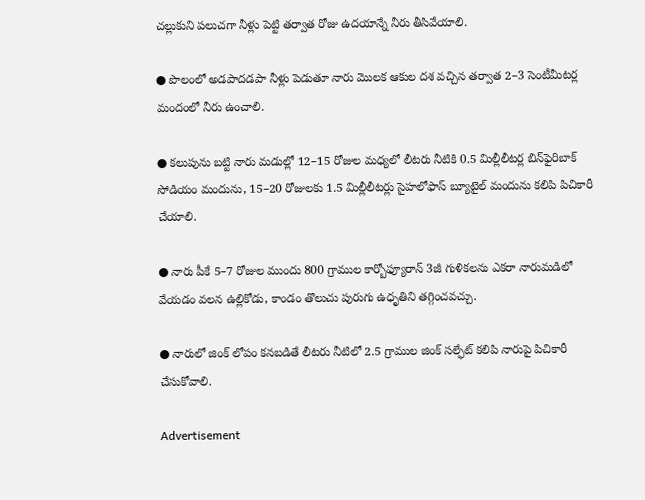చల్లుకుని పలుచగా నీళ్లు పెట్టి తర్వాత రోజు ఉదయాన్నే నీరు తీసివేయాలి.

● పొలంలో అడపాదడపా నీళ్లు పెడుతూ నారు మొలక ఆకుల దశ వచ్చిన తర్వాత 2–3 సెంటీమీటర్ల మందంలో నీరు ఉంచాలి.

● కలుపును బట్టి నారు మడుల్లో 12–15 రోజుల మధ్యలో లీటరు నీటికి 0.5 మిల్లీలీటర్ల బిన్‌ఫైరిబాక్‌ సోడియం మందును, 15–20 రోజులకు 1.5 మిల్లీలీటర్లు సైహలోఫాస్‌ బ్యూటైల్‌ మందును కలిపి పిచికారీ చేయాలి.

● నారు పీకే 5–7 రోజుల ముందు 800 గ్రాముల కార్బోఫ్యూరాన్‌ 3జీ గుళికలను ఎకరా నారుమడిలో వేయడం వలన ఉల్లికోడు, కాండం తొలుచు పురుగు ఉధృతిని తగ్గించవచ్చు.

● నారులో జింక్‌ లోపం కనబడితే లీటరు నీటిలో 2.5 గ్రాముల జింక్‌ సల్ఫేట్‌ కలిపి నారుపై పిచికారీ చేసుకోవాలి.

Advertisement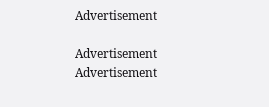Advertisement

Advertisement
Advertisement